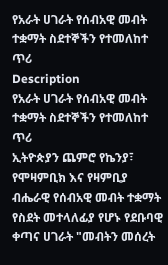የአራት ሀገራት የሰብአዊ መብት ተቋማት ስደተኞችን የተመለከተ ጥሪ
Description
የአራት ሀገራት የሰብአዊ መብት ተቋማት ስደተኞችን የተመለከተ ጥሪ
ኢትዮጵያን ጨምሮ የኬንያ፣ የሞዛምቢክ እና የዛምቢያ ብሔራዊ የሰብአዊ መብት ተቋማት የስደት መተላለፊያ የሆኑ የደቡባዊ ቀጣና ሀገራት "መብትን መሰረት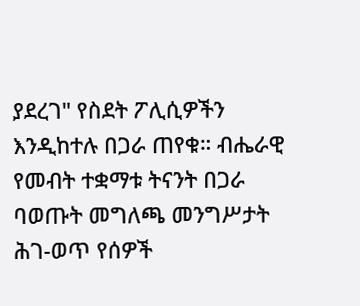ያደረገ" የስደት ፖሊሲዎችን እንዲከተሉ በጋራ ጠየቁ። ብሔራዊ የመብት ተቋማቱ ትናንት በጋራ ባወጡት መግለጫ መንግሥታት ሕገ-ወጥ የሰዎች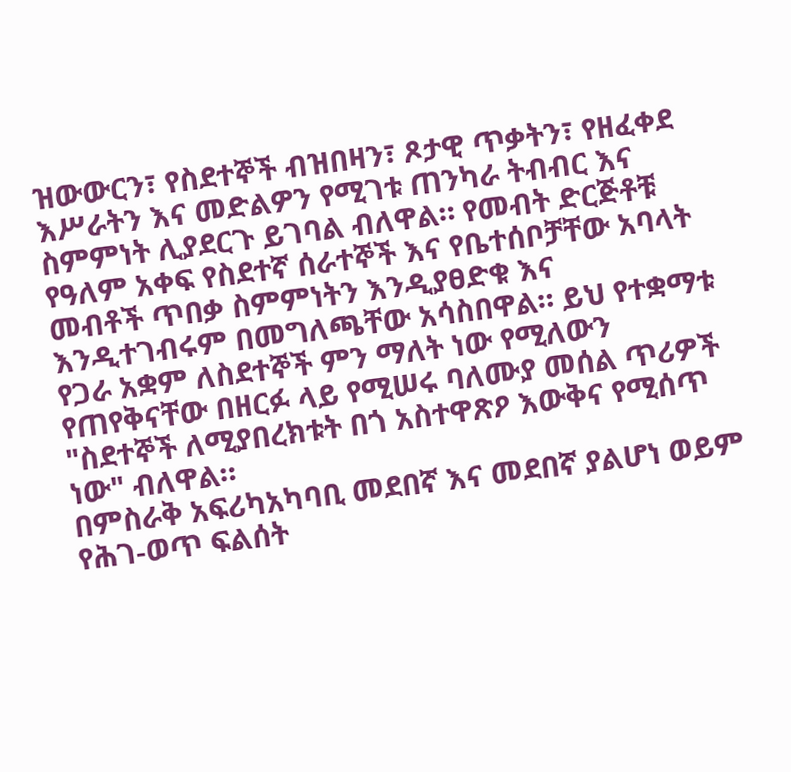ዝውውርን፣ የስደተኞች ብዝበዛን፣ ጾታዊ ጥቃትን፣ የዘፈቀደ እሥራትን እና መድልዎን የሚገቱ ጠንካራ ትብብር እና ስምምነት ሊያደርጉ ይገባል ብለዋል። የመብት ድርጅቶቹ የዓለም አቀፍ የስደተኛ ሰራተኞች እና የቤተሰቦቻቸው አባላት መብቶች ጥበቃ ስምምነትን እንዲያፀድቁ እና እንዲተገብሩም በመግለጫቸው አሳስበዋል። ይህ የተቋማቱ የጋራ አቋም ለስደተኞች ምን ማለት ነው የሚለውን የጠየቅናቸው በዘርፉ ላይ የሚሠሩ ባለሙያ መሰል ጥሪዎች "ስደተኞች ለሚያበረክቱት በጎ አስተዋጽዖ እውቅና የሚሰጥ ነው" ብለዋል።
በምስራቅ አፍሪካአካባቢ መደበኛ እና መደበኛ ያልሆነ ወይም የሕገ-ወጥ ፍልሰት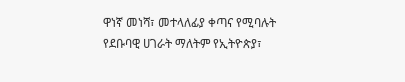ዋነኛ መነሻ፣ መተላለፊያ ቀጣና የሚባሉት የደቡባዊ ሀገራት ማለትም የኢትዮጵያ፣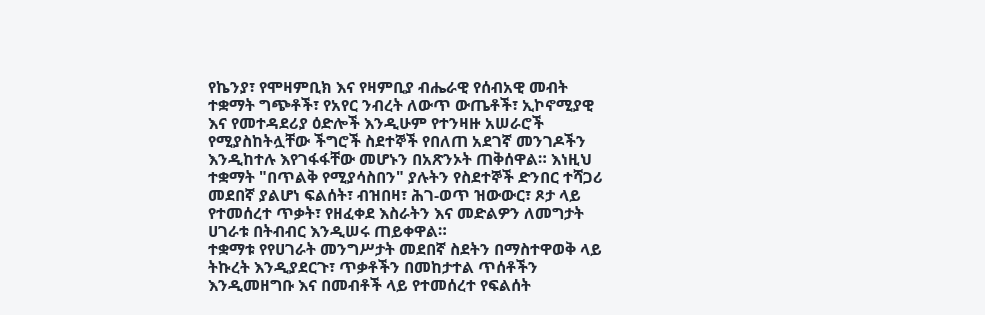የኬንያ፣ የሞዛምቢክ እና የዛምቢያ ብሔራዊ የሰብአዊ መብት ተቋማት ግጭቶች፣ የአየር ንብረት ለውጥ ውጤቶች፣ ኢኮኖሚያዊ እና የመተዳደሪያ ዕድሎች እንዲሁም የተንዛዙ አሠራሮች የሚያስከትሏቸው ችግሮች ስደተኞች የበለጠ አደገኛ መንገዶችን እንዲከተሉ እየገፋፋቸው መሆኑን በአጽንኦት ጠቅሰዋል። እነዚህ ተቋማት "በጥልቅ የሚያሳስበን" ያሉትን የስደተኞች ድንበር ተሻጋሪ መደበኛ ያልሆነ ፍልሰት፣ ብዝበዛ፣ ሕገ-ወጥ ዝውውር፣ ጾታ ላይ የተመሰረተ ጥቃት፣ የዘፈቀደ እስራትን እና መድልዎን ለመግታት ሀገራቱ በትብብር እንዲሠሩ ጠይቀዋል።
ተቋማቱ የየሀገራት መንግሥታት መደበኛ ስደትን በማስተዋወቅ ላይ ትኩረት እንዲያደርጉ፣ ጥቃቶችን በመከታተል ጥሰቶችን እንዲመዘግቡ እና በመብቶች ላይ የተመሰረተ የፍልሰት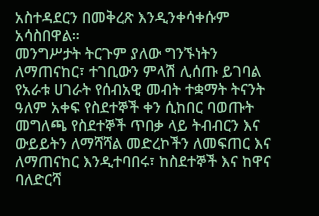አስተዳደርን በመቅረጽ እንዲንቀሳቀሱም አሳስበዋል።
መንግሥታት ትርጉም ያለው ግንኙነትን ለማጠናከር፣ ተገቢውን ምላሽ ሊሰጡ ይገባል
የአራቱ ሀገራት የሰብአዊ መብት ተቋማት ትናንት ዓለም አቀፍ የስደተኞች ቀን ሲከበር ባወጡት መግለጫ የስደተኞች ጥበቃ ላይ ትብብርን እና ውይይትን ለማሻሻል መድረኮችን ለመፍጠር እና ለማጠናከር እንዲተባበሩ፣ ከስደተኞች እና ከዋና ባለድርሻ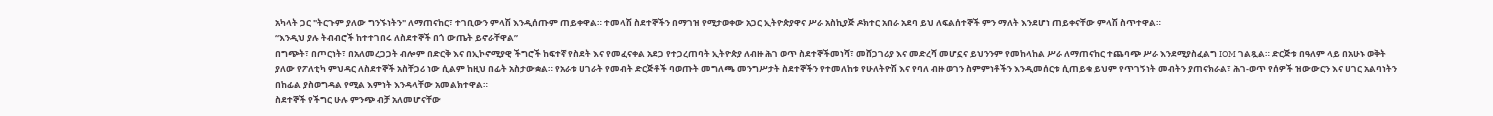አካላት ጋር "ትርጉም ያለው ግንኙነትን" ለማጠናከር፣ ተገቢውን ምላሽ እንዲሰጡም ጠይቀዋል። ተመላሽ ስደተኞችን በማገዝ የሚታወቀው አጋር ኢትዮጵያዋና ሥራ አስኪያጅ ዶክተር አበራ አደባ ይህ ለፍልሰተኞች ምን ማለት እንደሆነ ጠይቀናቸው ምላሽ ስጥተዋል።
“እንዲህ ያሉ ትብብሮች ከተተገበሩ ለስደተኞች በጎ ውጤት ይኖራቸዋል”
በግጭት፣ በጦርነት፣ በአለመረጋጋት ብሎም በድርቅ እና በኢኮኖሚያዊ ችግሮች ከፍተኛ የስደት እና የመፈናቀል አደጋ የተጋረጠባት ኢትዮጵያ ለብዙ ሕገ ወጥ ስደተኞችመነሻ፣ መሸጋገሪያ እና መድረሻ መሆኗና ይህንንም የመከላከል ሥራ ለማጠናከር ተጨባጭ ሥራ እንደሚያስፈልግ IOM ገልጿል። ድርጅቱ በዓለም ላይ በአሁኑ ወቅት ያለው የፖለቲካ ምህዳር ለስደተኞች አስቸጋሪ ነው ሲልም ከዚህ በፊት አስታውቋል። የአራቱ ሀገራት የመብት ድርጅቶች ባወጡት መግለጫ መንግሥታት ስደተኞችን የተመለከቱ የሁለትዮሽ እና የባለ ብዙ ወገን ስምምነቶችን እንዲመሰርቱ ሲጠይቁ ይህም የጥገኝነት መብትን ያጠናክራል፣ ሕገ-ወጥ የሰዎች ዝውውርን እና ሀገር አልባነትን በከፊል ያስወግዳል የሚል እምነት እንዳላቸው አመልክተዋል።
ስደተኞች የችግር ሁሉ ምንጭ ብቻ አለመሆናቸው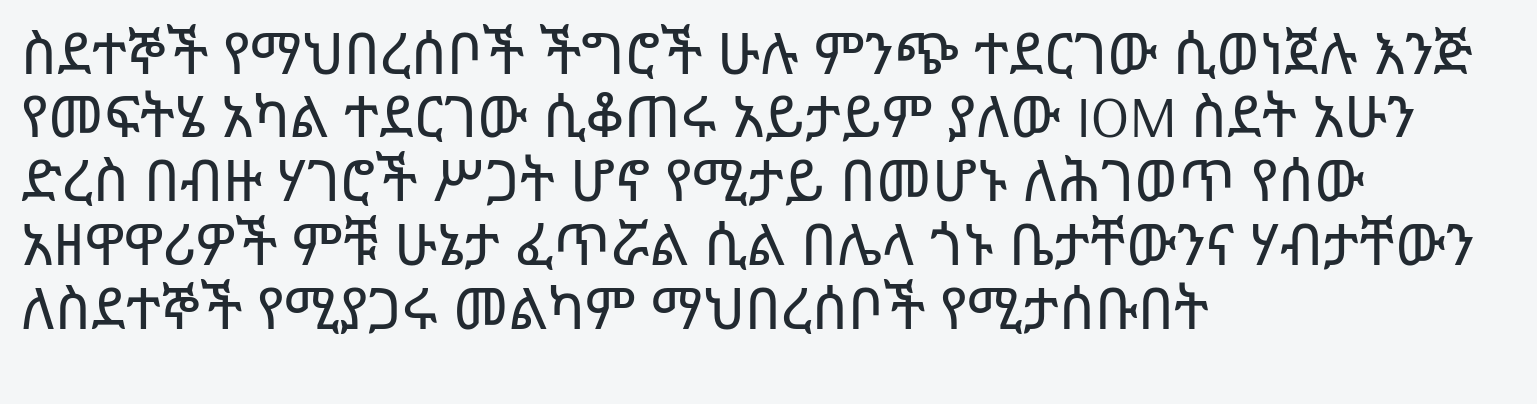ስደተኞች የማህበረሰቦች ችግሮች ሁሉ ምንጭ ተደርገው ሲወነጀሉ እንጅ የመፍትሄ አካል ተደርገው ሲቆጠሩ አይታይም ያለው IOM ስደት አሁን ድረስ በብዙ ሃገሮች ሥጋት ሆኖ የሚታይ በመሆኑ ለሕገወጥ የሰው አዘዋዋሪዎች ምቹ ሁኔታ ፈጥሯል ሲል በሌላ ጎኑ ቤታቸውንና ሃብታቸውን ለስደተኞች የሚያጋሩ መልካም ማህበረሰቦች የሚታሰቡበት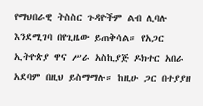የማህበራዊ ትስስር ጉዳዮችም ልብ ሊባሉ እንደሚገባ በየጊዜው ይጠቅሳል። የአጋር ኢትዮጵያ ዋና ሥራ አስኪያጅ ዶክተር አበራ አደባም በዚህ ይስማማሉ። ከዚሁ ጋር በተያያዘ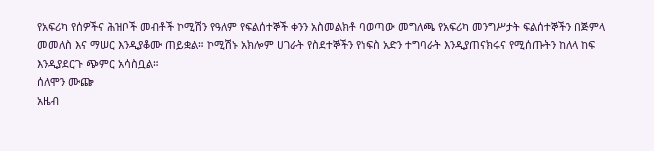የአፍሪካ የሰዎችና ሕዝቦች መብቶች ኮሚሽን የዓለም የፍልሰተኞች ቀንን አስመልክቶ ባወጣው መግለጫ የአፍሪካ መንግሥታት ፍልሰተኞችን በጅምላ መመለስ እና ማሠር እንዲያቆሙ ጠይቋል። ኮሚሽኑ አክሎም ሀገራት የስደተኞችን የነፍስ አድን ተግባራት እንዲያጠናክሩና የሚሰጡትን ከለላ ከፍ እንዲያደርጉ ጭምር አሳስቧል።
ሰለሞን ሙጬ
አዜብ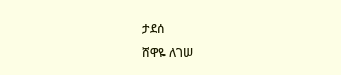ታደሰ
ሸዋዬ ለገሠ